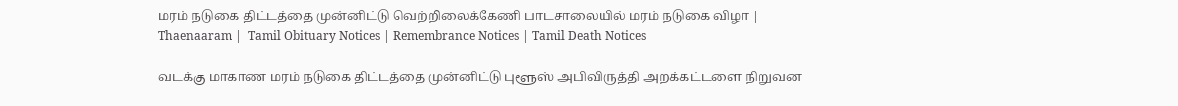மரம் நடுகை திட்டத்தை முன்னிட்டு வெற்றிலைக்கேணி பாடசாலையில் மரம் நடுகை விழா | Thaenaaram |  Tamil Obituary Notices | Remembrance Notices | Tamil Death Notices

வடக்கு மாகாண மரம் நடுகை திட்டத்தை முன்னிட்டு புளூஸ் அபிவிருத்தி அறக்கட்டளை நிறுவன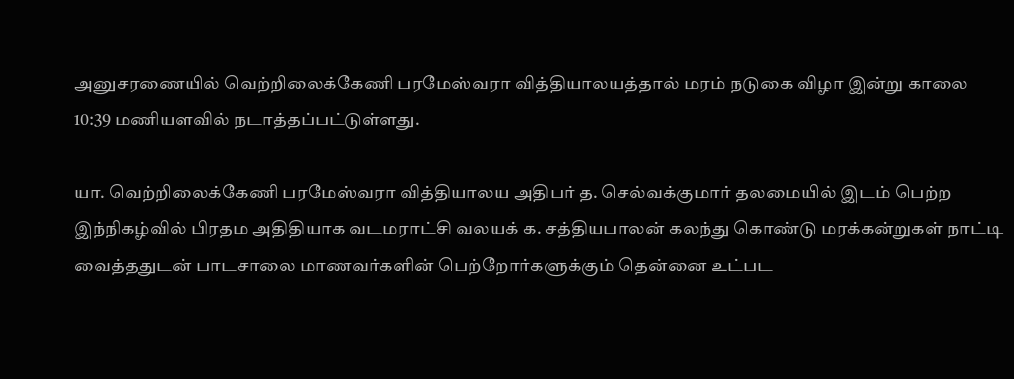அனுசரணையில் வெற்றிலைக்கேணி பரமேஸ்வரா வித்தியாலயத்தால் மரம் நடுகை விழா இன்று காலை 10:39 மணியளவில் நடாத்தப்பட்டுள்ளது.

யா. வெற்றிலைக்கேணி பரமேஸ்வரா வித்தியாலய அதிபர் த. செல்வக்குமார் தலமையில் இடம் பெற்ற இந்நிகழ்வில் பிரதம அதிதியாக வடமராட்சி வலயக் க. சத்தியபாலன் கலந்து கொண்டு மரக்கன்றுகள் நாட்டி வைத்ததுடன் பாடசாலை மாணவர்களின் பெற்றோர்களுக்கும் தென்னை உட்பட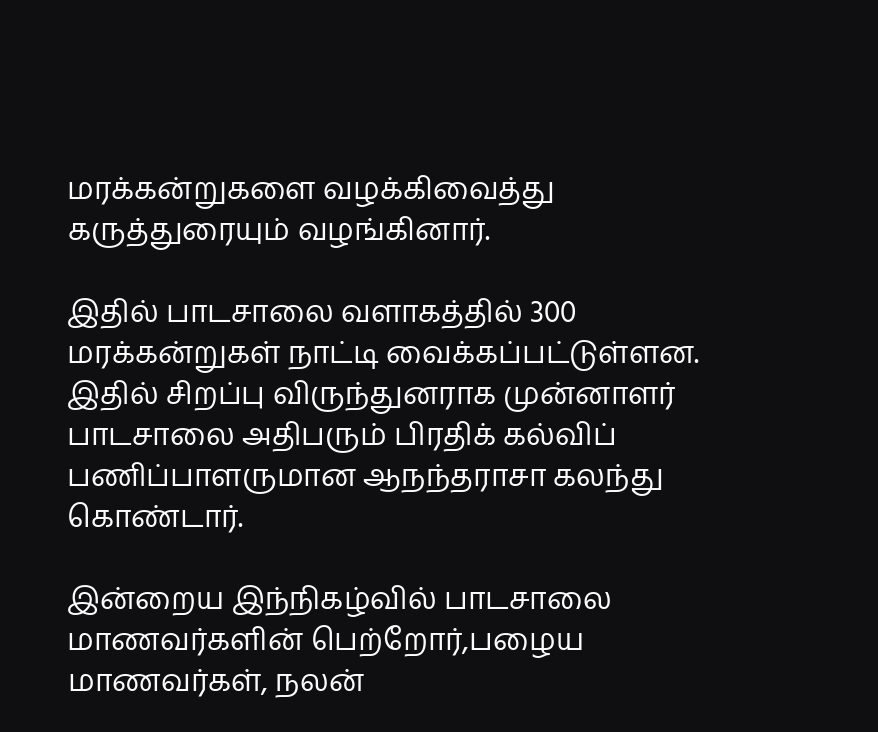மரக்கன்றுகளை வழக்கிவைத்து கருத்துரையும் வழங்கினார்.

இதில் பாடசாலை வளாகத்தில் 300 மரக்கன்றுகள் நாட்டி வைக்கப்பட்டுள்ளன.
இதில் சிறப்பு விருந்துனராக முன்னாளர் பாடசாலை அதிபரும் பிரதிக் கல்விப் பணிப்பாளருமான ஆநந்தராசா கலந்து கொண்டார்.

இன்றைய இந்நிகழ்வில் பாடசாலை மாணவர்களின் பெற்றோர்,பழைய மாணவர்கள், நலன்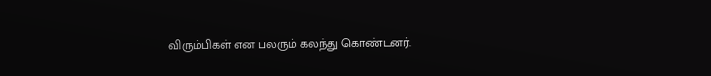விரும்பிகள் என பலரும் கலந்து கொண்டனர்.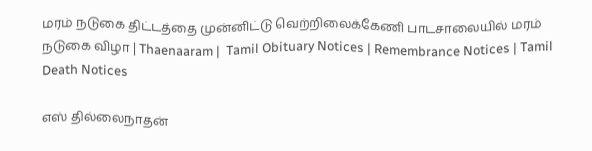மரம் நடுகை திட்டத்தை முன்னிட்டு வெற்றிலைக்கேணி பாடசாலையில் மரம் நடுகை விழா | Thaenaaram |  Tamil Obituary Notices | Remembrance Notices | Tamil Death Notices

எஸ் தில்லைநாதன்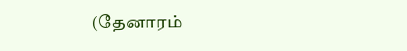(தேனாரம்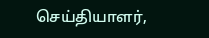செய்தியாளர்,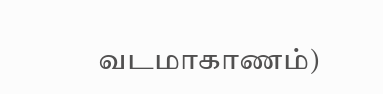வடமாகாணம்)